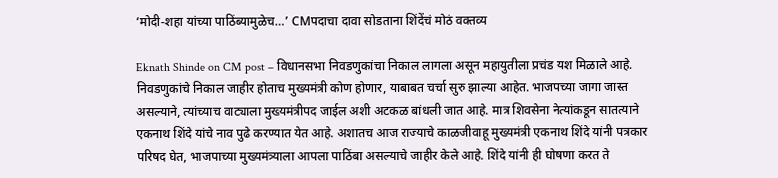‘मोदी-शहा यांच्या पाठिंब्यामुळेच…’ CMपदाचा दावा सोडताना शिंदेंचं मोठं वक्तव्य

Eknath Shinde on CM post – विधानसभा निवडणुकांचा निकाल लागला असून महायुतीला प्रचंड यश मिळाले आहे. निवडणुकांचे निकाल जाहीर होताच मुख्यमंत्री कोण होणार, याबाबत चर्चा सुरु झाल्या आहेत. भाजपच्या जागा जास्त असल्याने, त्यांच्याच वाट्याला मुख्यमंत्रीपद जाईल अशी अटकळ बांधली जात आहे. मात्र शिवसेना नेत्यांकडून सातत्याने एकनाथ शिंदे यांचे नाव पुढे करण्यात येत आहे. अशातच आज राज्याचे काळजीवाहू मुख्यमंत्री एकनाथ शिंदे यांनी पत्रकार परिषद घेत, भाजपाच्या मुख्यमंत्र्याला आपला पाठिंबा असल्याचे जाहीर केले आहे. शिंदे यांनी ही घोषणा करत ते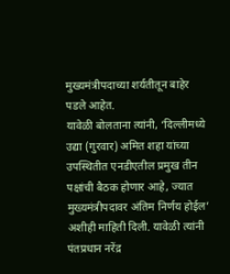मुख्यमंत्रीपदाच्या शर्यतीतून बाहेर पडले आहेत.
यावेळी बोलताना त्यांनी, ‘दिल्लीमध्ये उद्या (गुरवार) अमित शहा यांच्या उपस्थितीत एनडीएतील प्रमुख तीन पक्षांची बैठक होणार आहे, ज्यात मुख्यमंत्रीपदावर अंतिम निर्णय होईल’ अशीही माहिती दिली. यावेळी त्यांनी पंतप्रधान नरेंद्र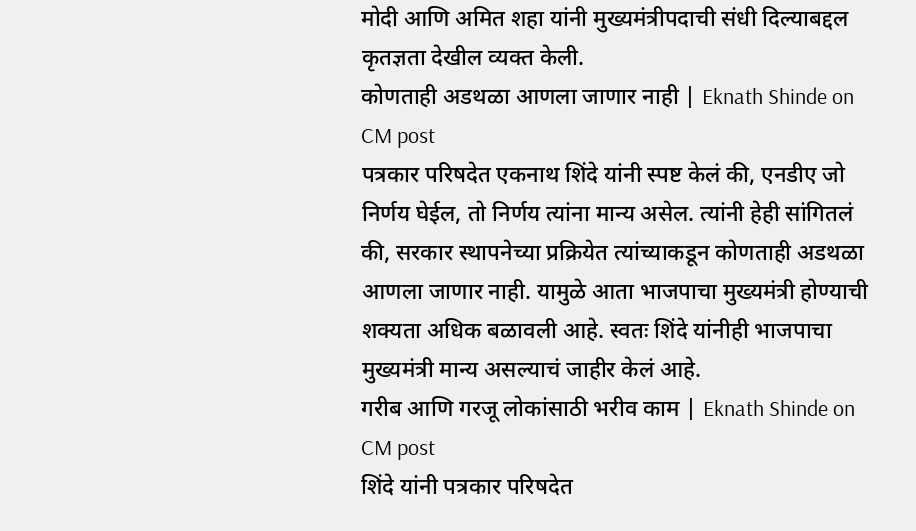मोदी आणि अमित शहा यांनी मुख्यमंत्रीपदाची संधी दिल्याबद्दल कृतज्ञता देखील व्यक्त केली.
कोणताही अडथळा आणला जाणार नाही | Eknath Shinde on CM post
पत्रकार परिषदेत एकनाथ शिंदे यांनी स्पष्ट केलं की, एनडीए जो निर्णय घेईल, तो निर्णय त्यांना मान्य असेल. त्यांनी हेही सांगितलं की, सरकार स्थापनेच्या प्रक्रियेत त्यांच्याकडून कोणताही अडथळा आणला जाणार नाही. यामुळे आता भाजपाचा मुख्यमंत्री होण्याची शक्यता अधिक बळावली आहे. स्वतः शिंदे यांनीही भाजपाचा मुख्यमंत्री मान्य असल्याचं जाहीर केलं आहे.
गरीब आणि गरजू लोकांसाठी भरीव काम | Eknath Shinde on CM post
शिंदे यांनी पत्रकार परिषदेत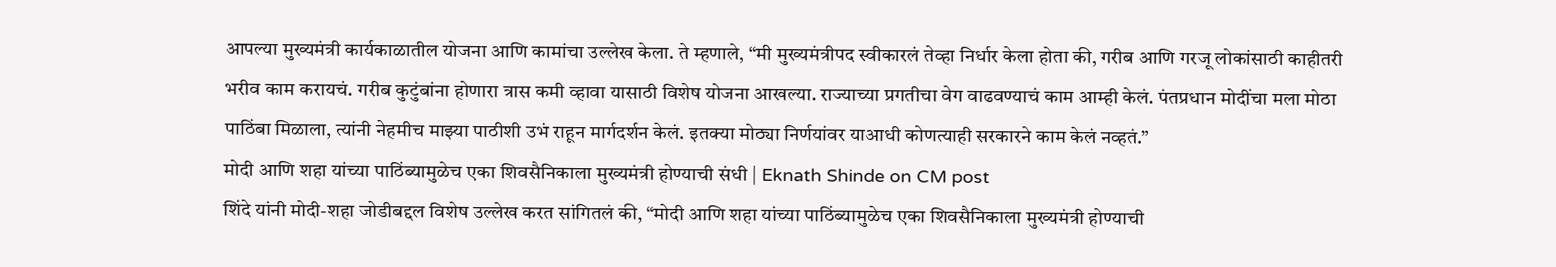आपल्या मुख्यमंत्री कार्यकाळातील योजना आणि कामांचा उल्लेख केला. ते म्हणाले, “मी मुख्यमंत्रीपद स्वीकारलं तेव्हा निर्धार केला होता की, गरीब आणि गरजू लोकांसाठी काहीतरी भरीव काम करायचं. गरीब कुटुंबांना होणारा त्रास कमी व्हावा यासाठी विशेष योजना आखल्या. राज्याच्या प्रगतीचा वेग वाढवण्याचं काम आम्ही केलं. पंतप्रधान मोदींचा मला मोठा पाठिंबा मिळाला, त्यांनी नेहमीच माझ्या पाठीशी उभं राहून मार्गदर्शन केलं. इतक्या मोठ्या निर्णयांवर याआधी कोणत्याही सरकारने काम केलं नव्हतं.”
मोदी आणि शहा यांच्या पाठिंब्यामुळेच एका शिवसैनिकाला मुख्यमंत्री होण्याची संधी | Eknath Shinde on CM post
शिंदे यांनी मोदी-शहा जोडीबद्दल विशेष उल्लेख करत सांगितलं की, “मोदी आणि शहा यांच्या पाठिंब्यामुळेच एका शिवसैनिकाला मुख्यमंत्री होण्याची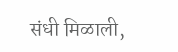संधी मिळाली,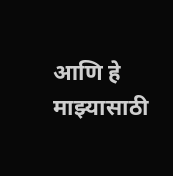आणि हे माझ्यासाठी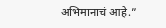अभिमानाचं आहे.”